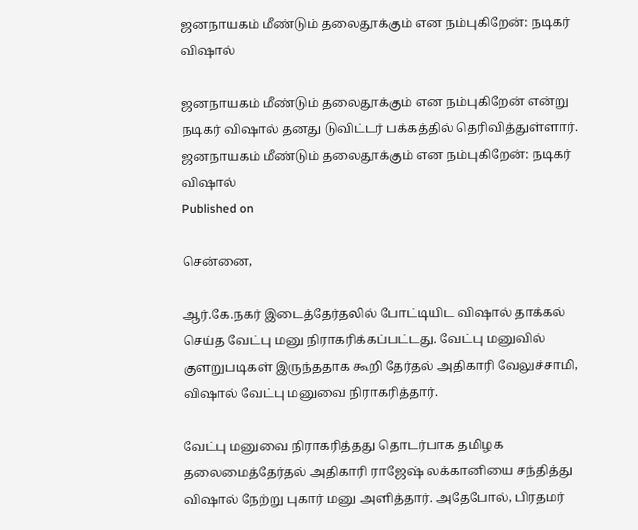ஜனநாயகம் மீண்டும் தலைதூக்கும் என நம்புகிறேன்: நடிகர் விஷால்

ஜனநாயகம் மீண்டும் தலைதூக்கும் என நம்புகிறேன் என்று நடிகர் விஷால் தனது டுவிட்டர் பக்கத்தில் தெரிவித்துள்ளார்.
ஜனநாயகம் மீண்டும் தலைதூக்கும் என நம்புகிறேன்: நடிகர் விஷால்
Published on

சென்னை,

ஆர்.கே.நகர் இடைத்தேர்தலில் போட்டியிட விஷால் தாக்கல் செய்த வேட்பு மனு நிராகரிக்கப்பட்டது. வேட்பு மனுவில் குளறுபடிகள் இருந்ததாக கூறி தேர்தல் அதிகாரி வேலுச்சாமி, விஷால் வேட்பு மனுவை நிராகரித்தார்.

வேட்பு மனுவை நிராகரித்தது தொடர்பாக தமிழக தலைமைத்தேர்தல் அதிகாரி ராஜேஷ் லக்கானியை சந்தித்து விஷால் நேற்று புகார் மனு அளித்தார். அதேபோல், பிரதமர்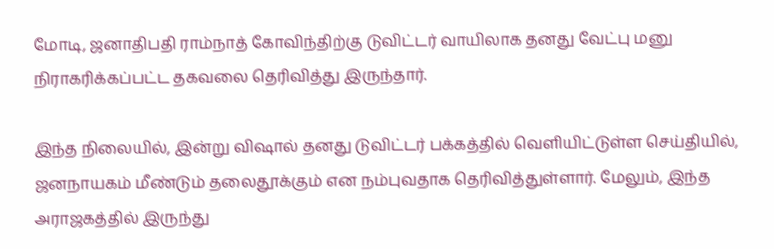மோடி, ஜனாதிபதி ராம்நாத் கோவிந்திற்கு டுவிட்டர் வாயிலாக தனது வேட்பு மனு நிராகரிக்கப்பட்ட தகவலை தெரிவித்து இருந்தார்.

இந்த நிலையில், இன்று விஷால் தனது டுவிட்டர் பக்கத்தில் வெளியிட்டுள்ள செய்தியில், ஜனநாயகம் மீண்டும் தலைதூக்கும் என நம்புவதாக தெரிவித்துள்ளார். மேலும், இந்த அராஜகத்தில் இருந்து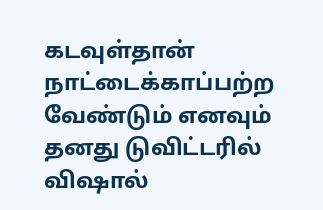கடவுள்தான் நாட்டைக்காப்பற்ற வேண்டும் எனவும் தனது டுவிட்டரில் விஷால்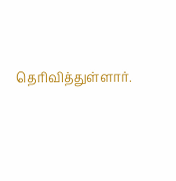தெரிவித்துள்ளார்.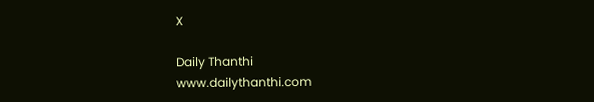X

Daily Thanthi
www.dailythanthi.com